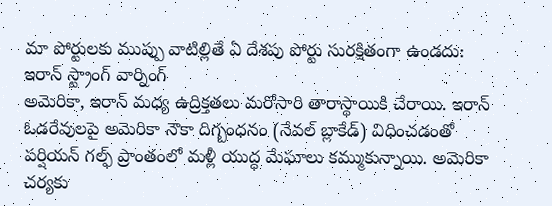మా పోర్టులకు ముప్పు వాటిల్లితే ఏ దేశపు పోర్టు సురక్షితంగా ఉండదు: ఇరాన్ స్ట్రాంగ్ వార్నింగ్
అమెరికా, ఇరాన్ మధ్య ఉద్రిక్తతలు మరోసారి తారాస్థాయికి చేరాయి. ఇరాన్ ఓడరేవులపై అమెరికా నౌకా దిగ్బంధనం (నేవల్ బ్లాకేడ్) విధించడంతో పర్షియన్ గల్ఫ్ ప్రాంతంలో మళ్లీ యుద్ధ మేఘాలు కమ్ముకున్నాయి. అమెరికా చర్యకు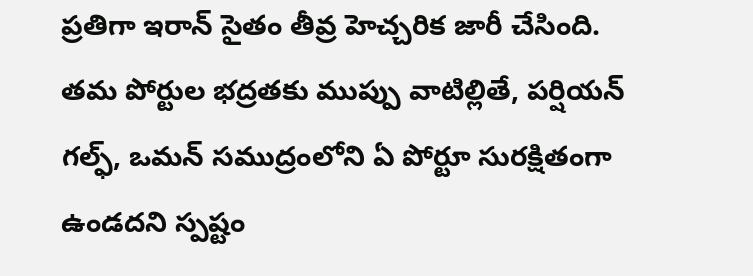ప్రతిగా ఇరాన్ సైతం తీవ్ర హెచ్చరిక జారీ చేసింది. తమ పోర్టుల భద్రతకు ముప్పు వాటిల్లితే, పర్షియన్ గల్ఫ్, ఒమన్ సముద్రంలోని ఏ పోర్టూ సురక్షితంగా ఉండదని స్పష్టం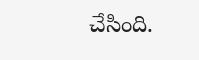చేసింది.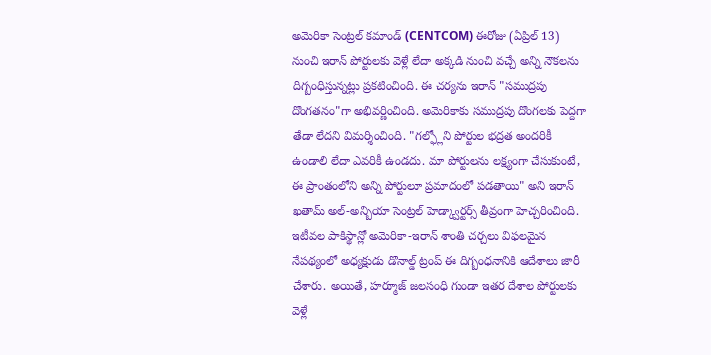అమెరికా సెంట్రల్ కమాండ్ (CENTCOM) ఈరోజు (ఏప్రిల్ 13) నుంచి ఇరాన్ పోర్టులకు వెళ్లే లేదా అక్కడి నుంచి వచ్చే అన్ని నౌకలను దిగ్బంధిస్తున్నట్లు ప్రకటించింది. ఈ చర్యను ఇరాన్ "సముద్రపు దొంగతనం"గా అభివర్ణించింది. అమెరికాకు సముద్రపు దొంగలకు పెద్దగా తేడా లేదని విమర్శించింది. "గల్ఫ్లోని పోర్టుల భద్రత అందరికీ ఉండాలి లేదా ఎవరికీ ఉండదు. మా పోర్టులను లక్ష్యంగా చేసుకుంటే, ఈ ప్రాంతంలోని అన్ని పోర్టులూ ప్రమాదంలో పడతాయి" అని ఇరాన్ ఖతామ్ అల్-అన్బియా సెంట్రల్ హెడ్క్వార్టర్స్ తీవ్రంగా హెచ్చరించింది.
ఇటీవల పాకిస్థాన్లో అమెరికా-ఇరాన్ శాంతి చర్చలు విఫలమైన నేపథ్యంలో అధ్యక్షుడు డొనాల్డ్ ట్రంప్ ఈ దిగ్బంధనానికి ఆదేశాలు జారీ చేశారు. అయితే, హర్మూజ్ జలసంధి గుండా ఇతర దేశాల పోర్టులకు వెళ్లే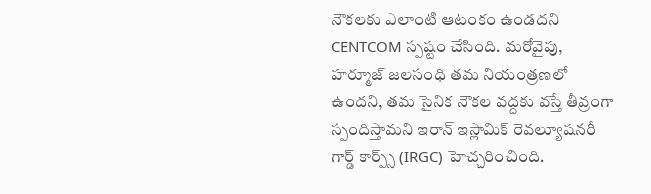నౌకలకు ఎలాంటి ఆటంకం ఉండదని CENTCOM స్పష్టం చేసింది. మరోవైపు, హర్మూజ్ జలసంధి తమ నియంత్రణలో ఉందని, తమ సైనిక నౌకల వద్దకు వస్తే తీవ్రంగా స్పందిస్తామని ఇరాన్ ఇస్లామిక్ రెవల్యూషనరీ గార్డ్ కార్ప్స్ (IRGC) హెచ్చరించింది.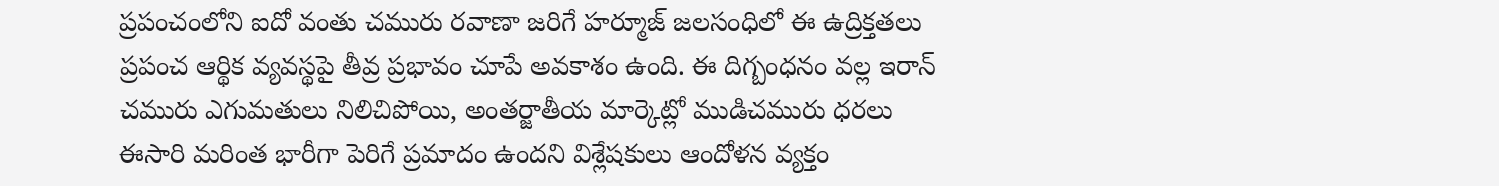ప్రపంచంలోని ఐదో వంతు చమురు రవాణా జరిగే హర్మూజ్ జలసంధిలో ఈ ఉద్రిక్తతలు ప్రపంచ ఆర్థిక వ్యవస్థపై తీవ్ర ప్రభావం చూపే అవకాశం ఉంది. ఈ దిగ్బంధనం వల్ల ఇరాన్ చమురు ఎగుమతులు నిలిచిపోయి, అంతర్జాతీయ మార్కెట్లో ముడిచమురు ధరలు ఈసారి మరింత భారీగా పెరిగే ప్రమాదం ఉందని విశ్లేషకులు ఆందోళన వ్యక్తం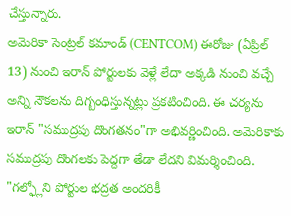చేస్తున్నారు.
అమెరికా సెంట్రల్ కమాండ్ (CENTCOM) ఈరోజు (ఏప్రిల్ 13) నుంచి ఇరాన్ పోర్టులకు వెళ్లే లేదా అక్కడి నుంచి వచ్చే అన్ని నౌకలను దిగ్బంధిస్తున్నట్లు ప్రకటించింది. ఈ చర్యను ఇరాన్ "సముద్రపు దొంగతనం"గా అభివర్ణించింది. అమెరికాకు సముద్రపు దొంగలకు పెద్దగా తేడా లేదని విమర్శించింది. "గల్ఫ్లోని పోర్టుల భద్రత అందరికీ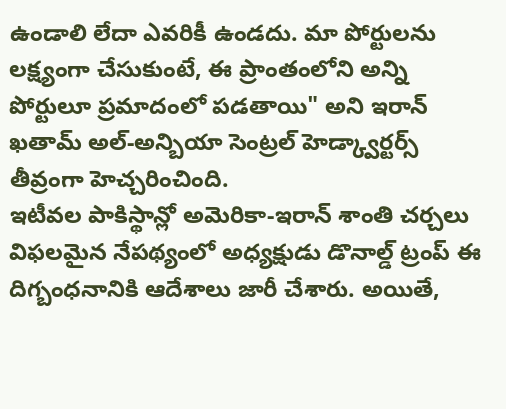ఉండాలి లేదా ఎవరికీ ఉండదు. మా పోర్టులను లక్ష్యంగా చేసుకుంటే, ఈ ప్రాంతంలోని అన్ని పోర్టులూ ప్రమాదంలో పడతాయి" అని ఇరాన్ ఖతామ్ అల్-అన్బియా సెంట్రల్ హెడ్క్వార్టర్స్ తీవ్రంగా హెచ్చరించింది.
ఇటీవల పాకిస్థాన్లో అమెరికా-ఇరాన్ శాంతి చర్చలు విఫలమైన నేపథ్యంలో అధ్యక్షుడు డొనాల్డ్ ట్రంప్ ఈ దిగ్బంధనానికి ఆదేశాలు జారీ చేశారు. అయితే,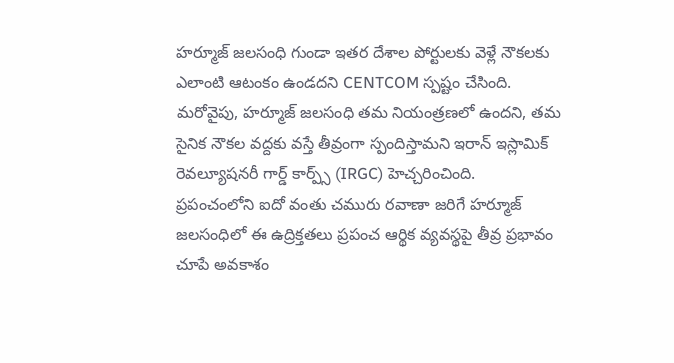హర్మూజ్ జలసంధి గుండా ఇతర దేశాల పోర్టులకు వెళ్లే నౌకలకు ఎలాంటి ఆటంకం ఉండదని CENTCOM స్పష్టం చేసింది. మరోవైపు, హర్మూజ్ జలసంధి తమ నియంత్రణలో ఉందని, తమ సైనిక నౌకల వద్దకు వస్తే తీవ్రంగా స్పందిస్తామని ఇరాన్ ఇస్లామిక్ రెవల్యూషనరీ గార్డ్ కార్ప్స్ (IRGC) హెచ్చరించింది.
ప్రపంచంలోని ఐదో వంతు చమురు రవాణా జరిగే హర్మూజ్ జలసంధిలో ఈ ఉద్రిక్తతలు ప్రపంచ ఆర్థిక వ్యవస్థపై తీవ్ర ప్రభావం చూపే అవకాశం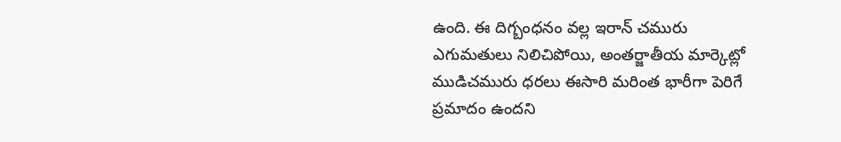ఉంది. ఈ దిగ్బంధనం వల్ల ఇరాన్ చమురు ఎగుమతులు నిలిచిపోయి, అంతర్జాతీయ మార్కెట్లో ముడిచమురు ధరలు ఈసారి మరింత భారీగా పెరిగే ప్రమాదం ఉందని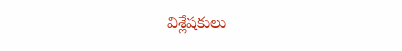విశ్లేషకులు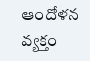ఆందోళన వ్యక్తం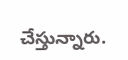చేస్తున్నారు.